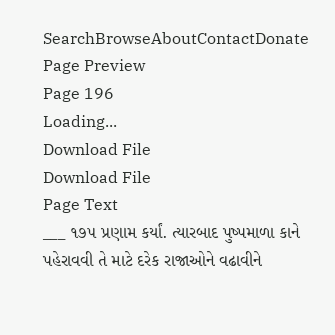SearchBrowseAboutContactDonate
Page Preview
Page 196
Loading...
Download File
Download File
Page Text
___ ૧૭૫ પ્રણામ કર્યાં. ત્યારબાદ પુષ્પમાળા કાને પહેરાવવી તે માટે દરેક રાજાઓને વઢાવીને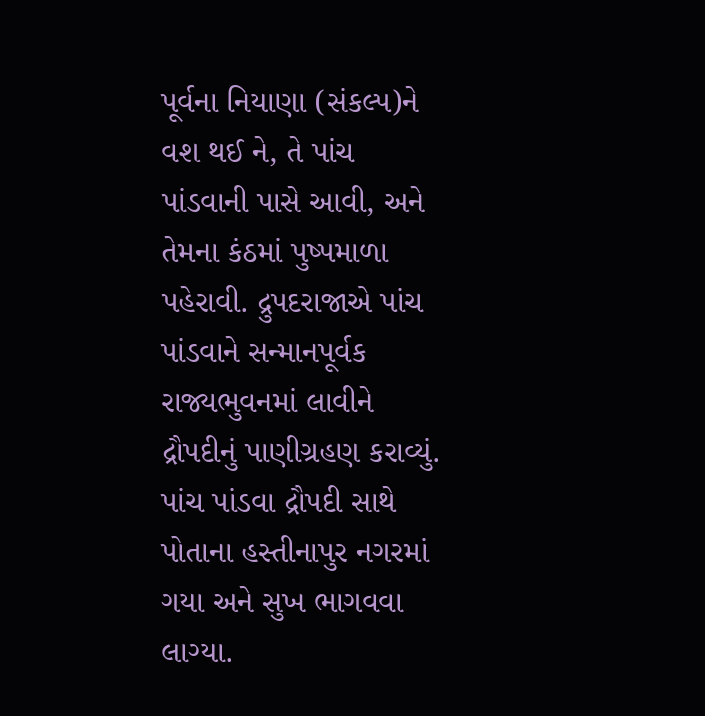પૂર્વના નિયાણા (સંકલ્પ)ને વશ થઈ ને, તે પાંચ પાંડવાની પાસે આવી, અને તેમના કંઠમાં પુષ્પમાળા પહેરાવી. દ્રુપદરાજાએ પાંચ પાંડવાને સન્માનપૂર્વક રાજ્યભુવનમાં લાવીને દ્રૌપદીનું પાણીગ્રહણ કરાવ્યું. પાંચ પાંડવા દ્રૌપદી સાથે પોતાના હસ્તીનાપુર નગરમાં ગયા અને સુખ ભાગવવા લાગ્યા.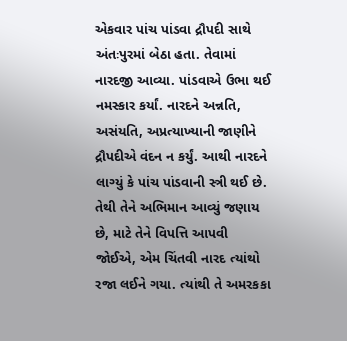એકવાર પાંચ પાંડવા દ્રૌપદી સાથે અંતઃપુરમાં બેઠા હતા. તેવામાં નારદજી આવ્યા. પાંડવાએ ઉભા થઈ નમસ્કાર કર્યાં. નારદને અન્નતિ, અસંયતિ, અપ્રત્યાખ્યાની જાણીને દ્રૌપદીએ વંદન ન કર્યું. આથી નારદને લાગ્યું કે પાંચ પાંડવાની સ્ત્રી થઈ છે. તેથી તેને અભિમાન આવ્યું જણાય છે, માટે તેને વિપત્તિ આપવી જોઈએ, એમ ચિંતવી નારદ ત્યાંથો રજા લઈને ગયા. ત્યાંથી તે અમરકકા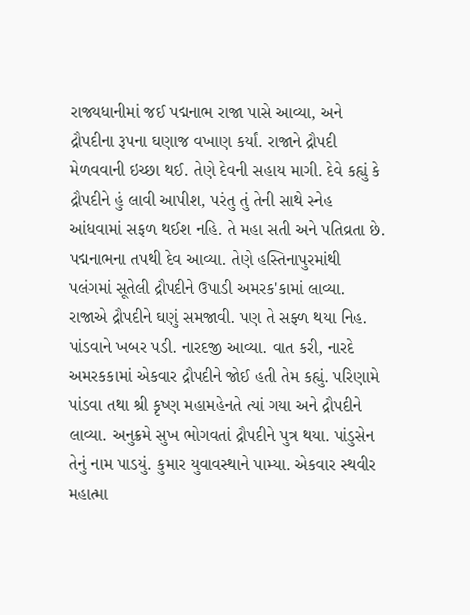રાજ્યધાનીમાં જઈ પદ્મનાભ રાજા પાસે આવ્યા, અને દ્રૌપદીના રૂપના ઘણાજ વખાણ કર્યાં. રાજાને દ્રૌપદી મેળવવાની ઇચ્છા થઈ. તેણે દેવની સહાય માગી. દેવે કહ્યું કે દ્રૌપદીને હું લાવી આપીશ, પરંતુ તું તેની સાથે સ્નેહ આંધવામાં સફળ થઈશ નહિ. તે મહા સતી અને પતિવ્રતા છે. પદ્મનાભના તપથી દેવ આવ્યા. તેણે હસ્તિનાપુરમાંથી પલંગમાં સૂતેલી દ્રૌપદીને ઉપાડી અમરક'કામાં લાવ્યા. રાજાએ દ્રૌપદીને ઘણું સમજાવી. પણ તે સફ્ળ થયા નિહ. પાંડવાને ખબર પડી. નારદજી આવ્યા. વાત કરી, નારદે અમરકકામાં એકવાર દ્રૌપદીને જોઈ હતી તેમ કહ્યું. પરિણામે પાંડવા તથા શ્રી કૃષ્ણ મહામહેનતે ત્યાં ગયા અને દ્રૌપદીને લાવ્યા. અનુક્રમે સુખ ભોગવતાં દ્રૌપદીને પુત્ર થયા. પાંડુસેન તેનું નામ પાડયું. કુમાર યુવાવસ્થાને પામ્યા. એકવાર સ્થવીર મહાત્મા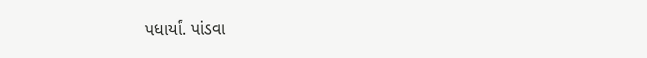પધાર્યાં. પાંડવા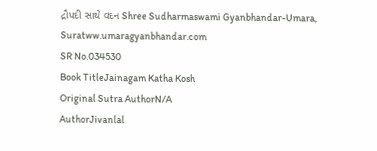દ્રૌપદી સાથે વદન Shree Sudharmaswami Gyanbhandar-Umara, Suratww.umaragyanbhandar.com
SR No.034530
Book TitleJainagam Katha Kosh
Original Sutra AuthorN/A
AuthorJivanlal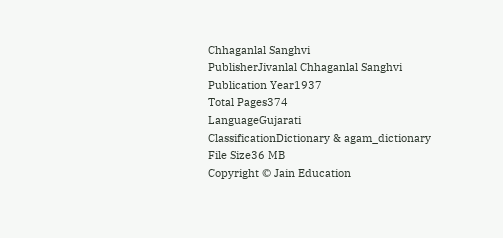Chhaganlal Sanghvi
PublisherJivanlal Chhaganlal Sanghvi
Publication Year1937
Total Pages374
LanguageGujarati
ClassificationDictionary & agam_dictionary
File Size36 MB
Copyright © Jain Education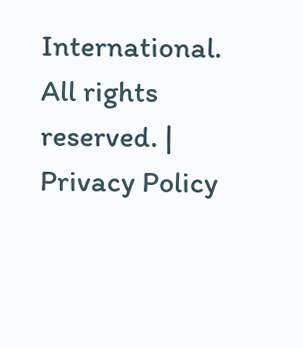International. All rights reserved. | Privacy Policy